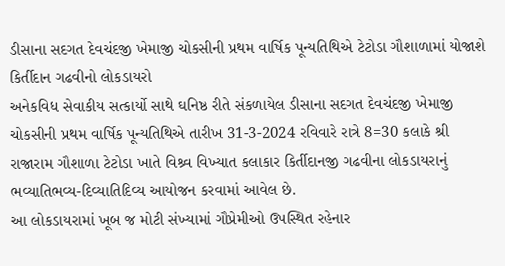ડીસાના સદગત દેવચંદજી ખેમાજી ચોકસીની પ્રથમ વાર્ષિક પૂન્યતિથિએ ટેટોડા ગૌશાળામાં યોજાશે કિર્તીદાન ગઢવીનો લોકડાયરો
અનેકવિધ સેવાકીય સત્કાર્યો સાથે ઘનિષ્ઠ રીતે સંકળાયેલ ડીસાના સદગત દેવચંદજી ખેમાજી ચોકસીની પ્રથમ વાર્ષિક પૂન્યતિથિએ તારીખ 31-3-2024 રવિવારે રાત્રે 8=30 કલાકે શ્રી રાજારામ ગૌશાળા ટેટોડા ખાતે વિશ્ર્વ વિખ્યાત કલાકાર કિર્તીદાનજી ગઢવીના લોકડાયરાનું ભવ્યાતિભવ્ય-દિવ્યાતિદિવ્ય આયોજન કરવામાં આવેલ છે.
આ લોકડાયરામાં ખૂબ જ મોટી સંખ્યામાં ગૌપ્રેમીઓ ઉપસ્થિત રહેનાર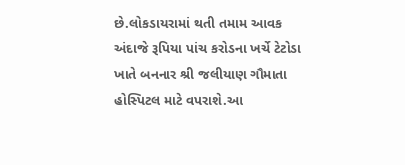છે.લોકડાયરામાં થતી તમામ આવક અંદાજે રૂપિયા પાંચ કરોડના ખર્ચે ટેટોડા ખાતે બનનાર શ્રી જલીયાણ ગૌમાતા હોસ્પિટલ માટે વપરાશે.આ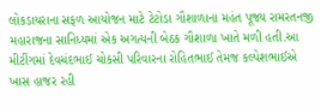લોકડાયરાના સફળ આયોજન માટે ટેટોડા ગૌશાળાના મહંત પૂજ્ય રામરતનજી મહારાજના સાનિધ્યમાં એક અગત્યની બેઠક ગૌશાળા ખાતે મળી હતી.આ મીટીંગમાં દેવચંદભાઈ ચોકસી પરિવારના રોહિતભાઈ તેમજ કલ્પેશભાઈએ ખાસ હાજર રહી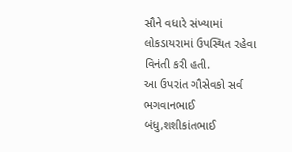સૌને વધારે સંખ્યામાં લોકડાયરામાં ઉપસ્થિત રહેવા વિનંતી કરી હતી.
આ ઉપરાંત ગૌસેવકો સર્વ ભગવાનભાઈ બંધુ,શશીકાંતભાઈ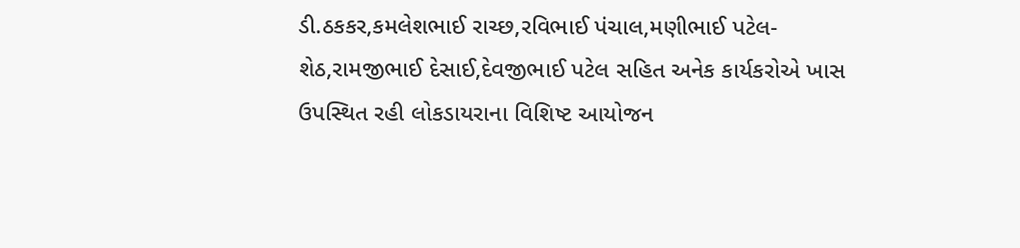ડી.ઠકકર,કમલેશભાઈ રાચ્છ,રવિભાઈ પંચાલ,મણીભાઈ પટેલ-શેઠ,રામજીભાઈ દેસાઈ,દેવજીભાઈ પટેલ સહિત અનેક કાર્યકરોએ ખાસ ઉપસ્થિત રહી લોકડાયરાના વિશિષ્ટ આયોજન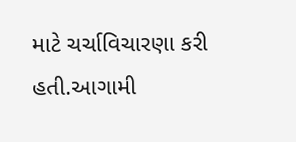માટે ચર્ચાવિચારણા કરી હતી.આગામી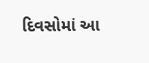દિવસોમાં આ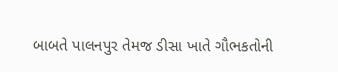બાબતે પાલનપુર તેમજ ડીસા ખાતે ગૌભકતોની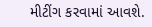મીટીંગ કરવામાં આવશે.